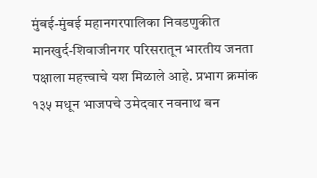मुंबई-मुंबई महानगरपालिका निवडणुकीत मानखुर्द-शिवाजीनगर परिसरातून भारतीय जनता पक्षाला महत्त्वाचे यश मिळाले आहे. प्रभाग क्रमांक १३५ मधून भाजपचे उमेदवार नवनाथ बन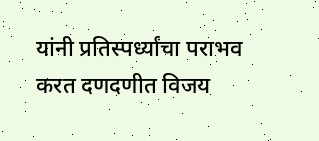यांनी प्रतिस्पर्ध्यांचा पराभव करत दणदणीत विजय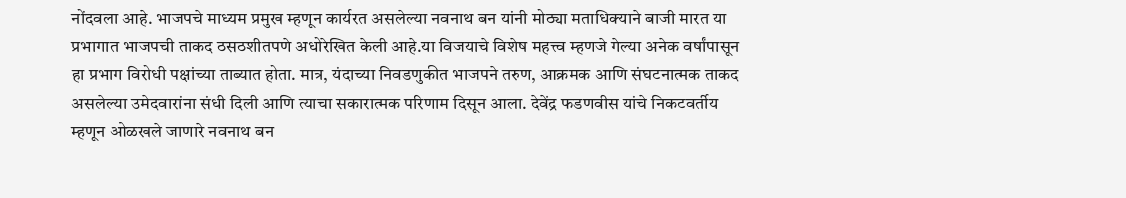नोंदवला आहे. भाजपचे माध्यम प्रमुख म्हणून कार्यरत असलेल्या नवनाथ बन यांनी मोठ्या मताधिक्याने बाजी मारत या प्रभागात भाजपची ताकद ठसठशीतपणे अधोरेखित केली आहे.या विजयाचे विशेष महत्त्व म्हणजे गेल्या अनेक वर्षांपासून हा प्रभाग विरोधी पक्षांच्या ताब्यात होता. मात्र, यंदाच्या निवडणुकीत भाजपने तरुण, आक्रमक आणि संघटनात्मक ताकद असलेल्या उमेदवारांना संधी दिली आणि त्याचा सकारात्मक परिणाम दिसून आला. देवेंद्र फडणवीस यांचे निकटवर्तीय म्हणून ओळखले जाणारे नवनाथ बन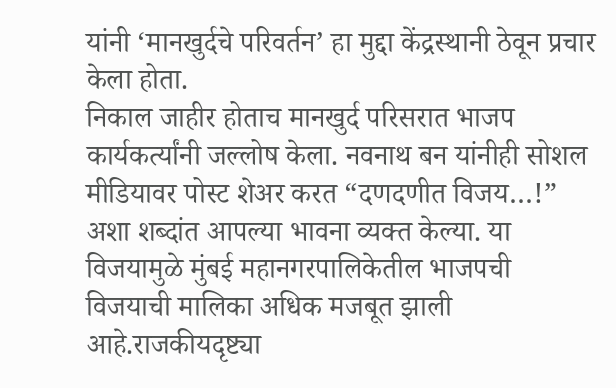यांनी ‘मानखुर्दचे परिवर्तन’ हा मुद्दा केंद्रस्थानी ठेवून प्रचार केला होता.
निकाल जाहीर होताच मानखुर्द परिसरात भाजप कार्यकर्त्यांनी जल्लोष केला. नवनाथ बन यांनीही सोशल मीडियावर पोस्ट शेअर करत “दणदणीत विजय…!” अशा शब्दांत आपल्या भावना व्यक्त केल्या. या विजयामुळे मुंबई महानगरपालिकेतील भाजपची विजयाची मालिका अधिक मजबूत झाली आहे.राजकीयदृष्ट्या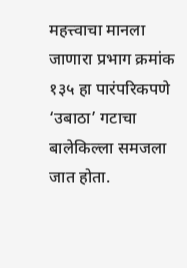महत्त्वाचा मानला जाणारा प्रभाग क्रमांक १३५ हा पारंपरिकपणे ‘उबाठा’ गटाचा बालेकिल्ला समजला जात होता.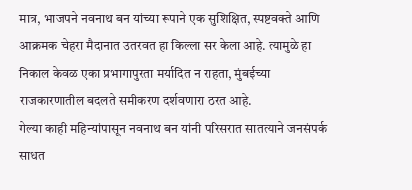मात्र, भाजपने नवनाथ बन यांच्या रूपाने एक सुशिक्षित, स्पष्टवक्ते आणि आक्रमक चेहरा मैदानात उतरवत हा किल्ला सर केला आहे. त्यामुळे हा निकाल केवळ एका प्रभागापुरता मर्यादित न राहता, मुंबईच्या राजकारणातील बदलते समीकरण दर्शवणारा ठरत आहे.
गेल्या काही महिन्यांपासून नवनाथ बन यांनी परिसरात सातत्याने जनसंपर्क साधत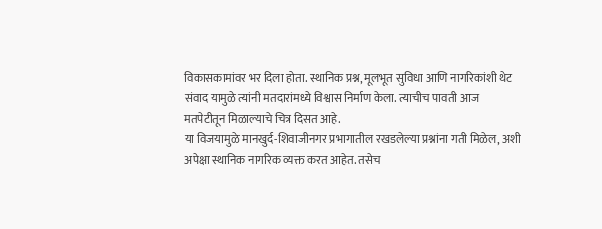विकासकामांवर भर दिला होता. स्थानिक प्रश्न, मूलभूत सुविधा आणि नागरिकांशी थेट संवाद यामुळे त्यांनी मतदारांमध्ये विश्वास निर्माण केला. त्याचीच पावती आज मतपेटीतून मिळाल्याचे चित्र दिसत आहे.
या विजयामुळे मानखुर्द-शिवाजीनगर प्रभागातील रखडलेल्या प्रश्नांना गती मिळेल, अशी अपेक्षा स्थानिक नागरिक व्यक्त करत आहेत. तसेच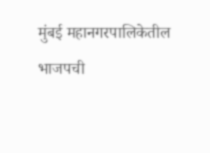मुंबई महानगरपालिकेतील भाजपची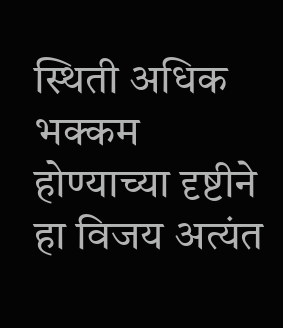स्थिती अधिक भक्कम होण्याच्या दृष्टीने हा विजय अत्यंत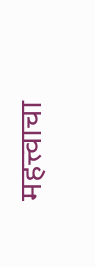महत्त्वाचा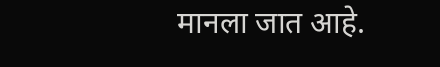मानला जात आहे.